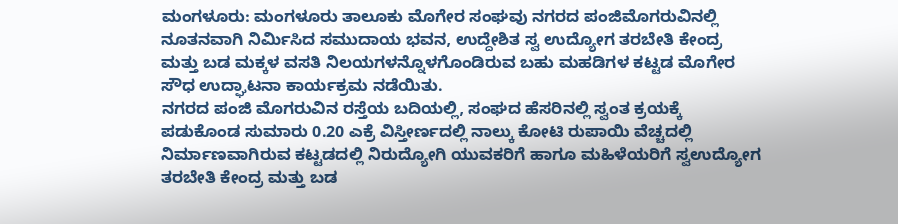ಮಂಗಳೂರು: ಮಂಗಳೂರು ತಾಲೂಕು ಮೊಗೇರ ಸಂಘವು ನಗರದ ಪಂಜಿಮೊಗರುವಿನಲ್ಲಿ ನೂತನವಾಗಿ ನಿರ್ಮಿಸಿದ ಸಮುದಾಯ ಭವನ, ಉದ್ದೇಶಿತ ಸ್ವ ಉದ್ಯೋಗ ತರಬೇತಿ ಕೇಂದ್ರ ಮತ್ತು ಬಡ ಮಕ್ಕಳ ವಸತಿ ನಿಲಯಗಳನ್ನೊಳಗೊಂಡಿರುವ ಬಹು ಮಹಡಿಗಳ ಕಟ್ಟಡ ಮೊಗೇರ ಸೌಧ ಉದ್ಘಾಟನಾ ಕಾರ್ಯಕ್ರಮ ನಡೆಯಿತು.
ನಗರದ ಪಂಜಿ ಮೊಗರುವಿನ ರಸ್ತೆಯ ಬದಿಯಲ್ಲಿ, ಸಂಘದ ಹೆಸರಿನಲ್ಲಿ ಸ್ವಂತ ಕ್ರಯಕ್ಕೆ ಪಡುಕೊಂಡ ಸುಮಾರು 0.20 ಎಕ್ರೆ ವಿಸ್ತೀರ್ಣದಲ್ಲಿ ನಾಲ್ಕು ಕೋಟಿ ರುಪಾಯಿ ವೆಚ್ಚದಲ್ಲಿ ನಿರ್ಮಾಣವಾಗಿರುವ ಕಟ್ಟಡದಲ್ಲಿ ನಿರುದ್ಯೋಗಿ ಯುವಕರಿಗೆ ಹಾಗೂ ಮಹಿಳೆಯರಿಗೆ ಸ್ವಉದ್ಯೋಗ ತರಬೇತಿ ಕೇಂದ್ರ ಮತ್ತು ಬಡ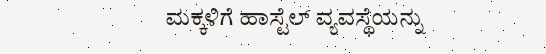ಮಕ್ಕಳಿಗೆ ಹಾಸ್ಟೆಲ್ ವ್ಯವಸ್ಥೆಯನ್ನು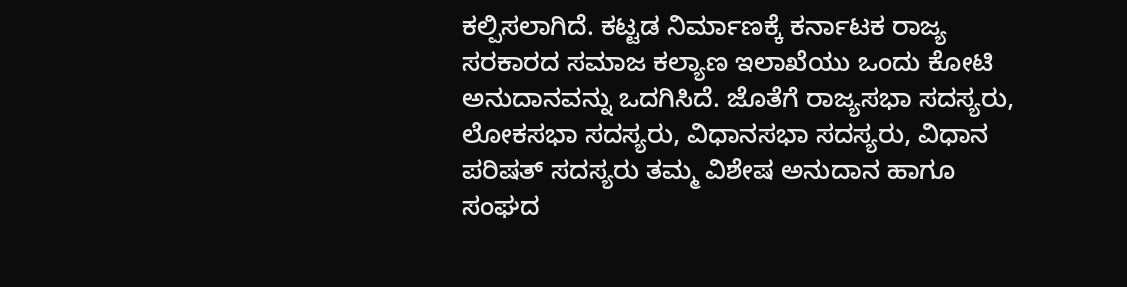ಕಲ್ಪಿಸಲಾಗಿದೆ. ಕಟ್ಟಡ ನಿರ್ಮಾಣಕ್ಕೆ ಕರ್ನಾಟಕ ರಾಜ್ಯ ಸರಕಾರದ ಸಮಾಜ ಕಲ್ಯಾಣ ಇಲಾಖೆಯು ಒಂದು ಕೋಟಿ ಅನುದಾನವನ್ನು ಒದಗಿಸಿದೆ. ಜೊತೆಗೆ ರಾಜ್ಯಸಭಾ ಸದಸ್ಯರು, ಲೋಕಸಭಾ ಸದಸ್ಯರು, ವಿಧಾನಸಭಾ ಸದಸ್ಯರು, ವಿಧಾನ ಪರಿಷತ್ ಸದಸ್ಯರು ತಮ್ಮ ವಿಶೇಷ ಅನುದಾನ ಹಾಗೂ ಸಂಘದ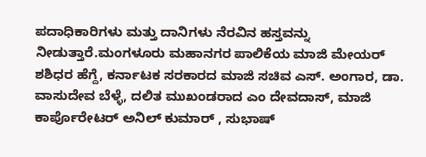ಪದಾಧಿಕಾರಿಗಳು ಮತ್ತು ದಾನಿಗಳು ನೆರವಿನ ಹಸ್ತವನ್ನು ನೀಡುತ್ತಾರೆ.ಮಂಗಳೂರು ಮಹಾನಗರ ಪಾಲಿಕೆಯ ಮಾಜಿ ಮೇಯರ್ ಶಶಿಧರ ಹೆಗ್ದೆ, ಕರ್ನಾಟಕ ಸರಕಾರದ ಮಾಜಿ ಸಚಿವ ಎಸ್. ಅಂಗಾರ, ಡಾ. ವಾಸುದೇವ ಬೆಳ್ಳೆ, ದಲಿತ ಮುಖಂಡರಾದ ಎಂ ದೇವದಾಸ್, ಮಾಜಿ ಕಾರ್ಪೊರೇಟರ್ ಅನಿಲ್ ಕುಮಾರ್ , ಸುಭಾಷ್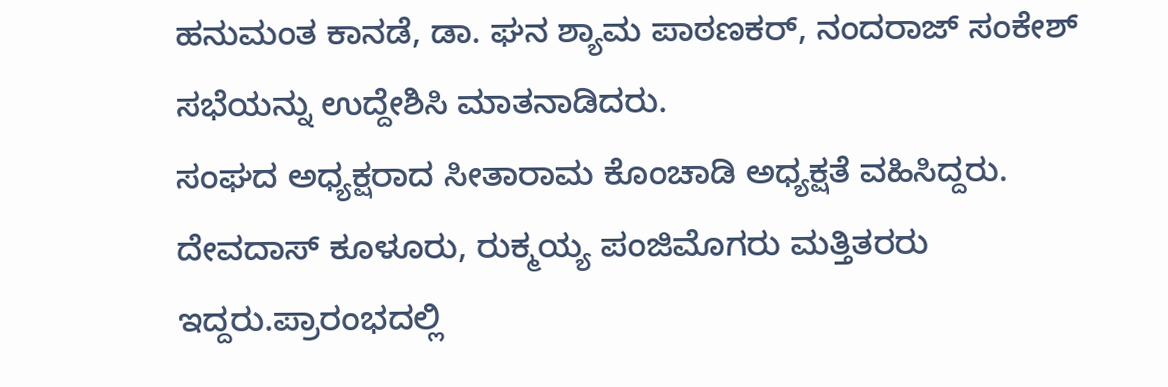ಹನುಮಂತ ಕಾನಡೆ, ಡಾ. ಘನ ಶ್ಯಾಮ ಪಾಠಣಕರ್, ನಂದರಾಜ್ ಸಂಕೇಶ್ ಸಭೆಯನ್ನು ಉದ್ದೇಶಿಸಿ ಮಾತನಾಡಿದರು.
ಸಂಘದ ಅಧ್ಯಕ್ಷರಾದ ಸೀತಾರಾಮ ಕೊಂಚಾಡಿ ಅಧ್ಯಕ್ಷತೆ ವಹಿಸಿದ್ದರು. ದೇವದಾಸ್ ಕೂಳೂರು, ರುಕ್ಮಯ್ಯ ಪಂಜಿಮೊಗರು ಮತ್ತಿತರರು ಇದ್ದರು.ಪ್ರಾರಂಭದಲ್ಲಿ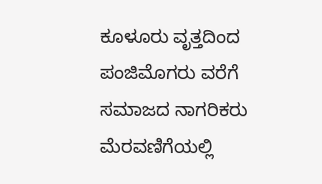ಕೂಳೂರು ವೃತ್ತದಿಂದ ಪಂಜಿಮೊಗರು ವರೆಗೆ ಸಮಾಜದ ನಾಗರಿಕರು ಮೆರವಣಿಗೆಯಲ್ಲಿ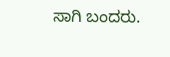ಸಾಗಿ ಬಂದರು.